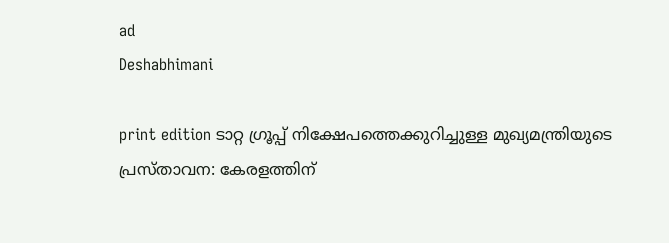ad
Deshabhimani

print edition ടാറ്റ ഗ്രൂപ്പ് നിക്ഷേപത്തെക്കുറിച്ചുള്ള മുഖ്യമന്ത്രിയുടെ പ്രസ്താവന: കേരളത്തിന്‌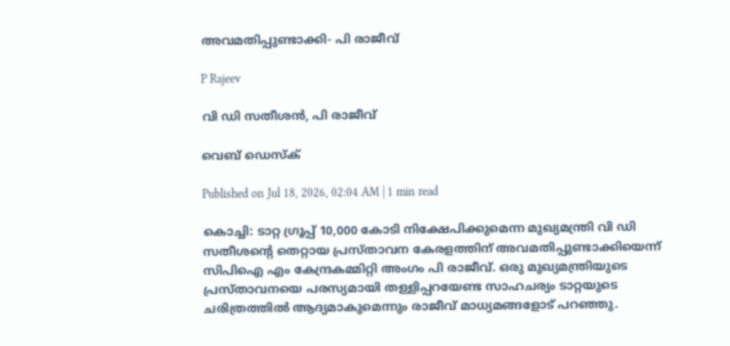അവമതിപ്പുണ്ടാക്കി- പി രാജീവ്‌

P Rajeev

വി ഡി സതീശൻ, പി രാജീവ്‌

വെബ് ഡെസ്ക്

Published on Jul 18, 2026, 02:04 AM | 1 min read

കൊച്ചി: ടാറ്റ ഗ്രൂപ്പ്‌ 10,000 കോടി നിക്ഷേപിക്കുമെന്ന മുഖ്യമന്ത്രി വി ഡി സതീശന്റെ തെറ്റായ പ്രസ്‌താവന കേരളത്തിന്‌ അവമതിപ്പുണ്ടാക്കിയെന്ന്‌ സിപിഐ എം കേന്ദ്രകമ്മിറ്റി അംഗം പി രാജീവ്‌. ഒരു മുഖ്യമന്ത്രിയുടെ പ്രസ്‌താവനയെ പരസ്യമായി തള്ളിപ്പറയേണ്ട സാഹചര്യം ടാറ്റയുടെ ചരിത്രത്തിൽ ആദ്യമാകുമെന്നും രാജീവ്‌ മാധ്യമങ്ങളോട്‌ പറഞ്ഞു.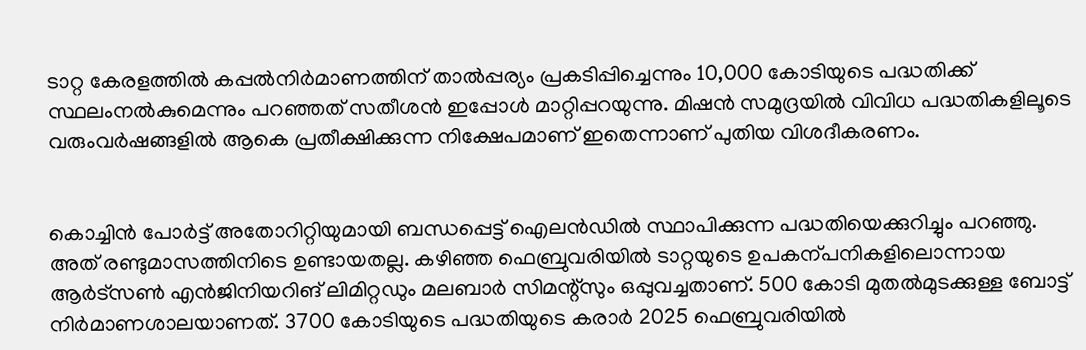ടാറ്റ കേരളത്തിൽ കപ്പൽനിർമാണത്തിന്‌ താൽപ്പര്യം പ്രകടിപ്പിച്ചെന്നും 10,000 കോടിയുടെ പദ്ധതിക്ക്‌ സ്ഥലംനൽകുമെന്നും പറഞ്ഞത്‌ സതീശൻ ഇപ്പോൾ മാറ്റിപ്പറയുന്നു. മിഷൻ സമുദ്രയിൽ വിവിധ പദ്ധതികളിലൂടെ വരുംവർഷങ്ങളിൽ ആകെ പ്രതീക്ഷിക്കുന്ന നിക്ഷേപമാണ്‌ ഇതെന്നാണ്‌ പുതിയ വിശദീകരണം.


കൊച്ചിൻ പോർട്ട്‌ അതോറിറ്റിയുമായി ബന്ധപ്പെട്ട്‌ ഐലൻഡിൽ സ്ഥാപിക്കുന്ന പദ്ധതിയെക്കുറിച്ചും പറഞ്ഞു. അത്‌ രണ്ടുമാസത്തിനിടെ ഉണ്ടായതല്ല. കഴിഞ്ഞ ഫെബ്രുവരിയിൽ ടാറ്റയുടെ ഉപകന്പനികളിലൊന്നായ ആർട്‌സൺ എൻജിനിയറിങ്‌ ലിമിറ്റഡും മലബാർ സിമന്റ്‌സും ഒപ്പുവച്ചതാണ്‌. 500 കോടി മുതൽമുടക്കുള്ള ബോട്ട്‌ നിർമാണശാലയാണത്‌. 3700 കോടിയുടെ പദ്ധതിയുടെ കരാർ 2025 ഫെബ്രുവരിയിൽ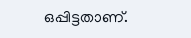ഒപ്പിട്ടതാണ്‌.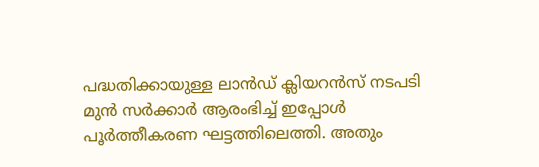പദ്ധതിക്കായുള്ള ലാൻഡ്‌ ക്ലിയറൻസ്‌ നടപടി മുൻ സർക്കാർ ആരംഭിച്ച്‌ ഇപ്പോൾ പൂർത്തീകരണ ഘട്ടത്തിലെത്തി. അതും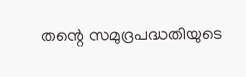തന്റെ സമുദ്രപദ്ധതിയുടെ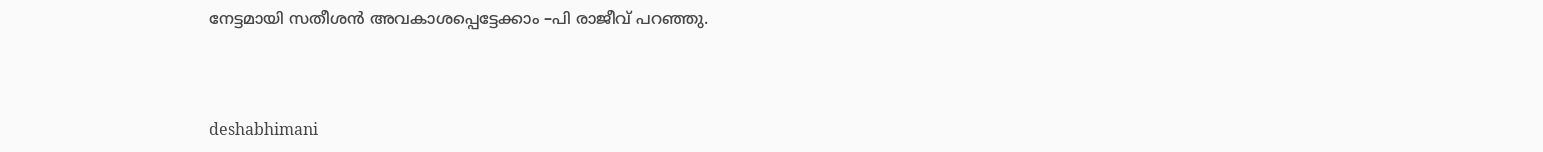നേട്ടമായി സതീശൻ അവകാശപ്പെട്ടേക്കാം –പി രാജീവ്‌ പറഞ്ഞു.



deshabhimani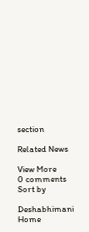section

Related News

View More
0 comments
Sort by

Deshabhimani
Home